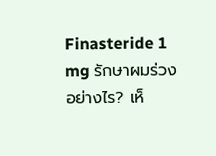Finasteride 1 mg รักษาผมร่วงอย่างไร? เห็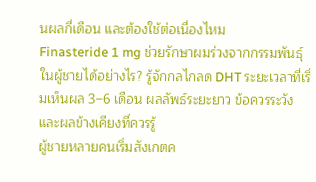นผลกี่เดือน และต้องใช้ต่อเนื่องไหม
Finasteride 1 mg ช่วยรักษาผมร่วงจากกรรมพันธุ์ในผู้ชายได้อย่างไร? รู้จักกลไกลด DHT ระยะเวลาที่เริ่มเห็นผล 3–6 เดือน ผลลัพธ์ระยะยาว ข้อควรระวัง และผลข้างเคียงที่ควรรู้
ผู้ชายหลายคนเริ่มสังเกตค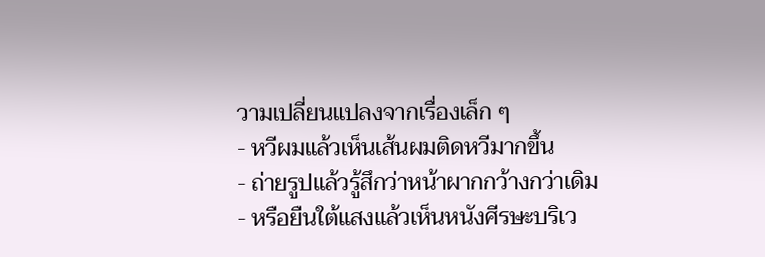วามเปลี่ยนแปลงจากเรื่องเล็ก ๆ
- หวีผมแล้วเห็นเส้นผมติดหวีมากขึ้น
- ถ่ายรูปแล้วรู้สึกว่าหน้าผากกว้างกว่าเดิม
- หรือยืนใต้แสงแล้วเห็นหนังศีรษะบริเว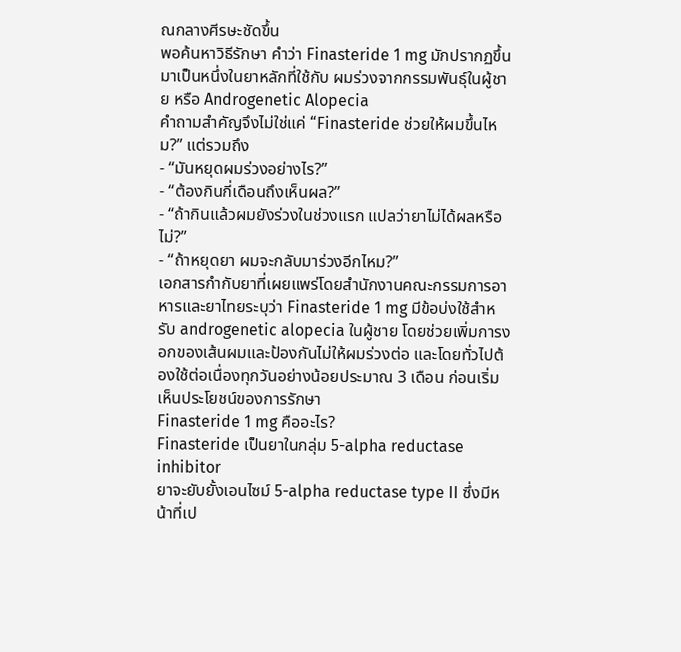ณกลางศีรษะชัดขึ้น
พอค้นหาวิธีรักษา คำว่า Finasteride 1 mg มักปรากฏขึ้นมาเป็นหนึ่งในยาหลักที่ใช้กับ ผมร่วงจากกรรมพันธุ์ในผู้ชาย หรือ Androgenetic Alopecia
คำถามสำคัญจึงไม่ใช่แค่ “Finasteride ช่วยให้ผมขึ้นไหม?” แต่รวมถึง
- “มันหยุดผมร่วงอย่างไร?”
- “ต้องกินกี่เดือนถึงเห็นผล?”
- “ถ้ากินแล้วผมยังร่วงในช่วงแรก แปลว่ายาไม่ได้ผลหรือไม่?”
- “ถ้าหยุดยา ผมจะกลับมาร่วงอีกไหม?”
เอกสารกำกับยาที่เผยแพร่โดยสำนักงานคณะกรรมการอาหารและยาไทยระบุว่า Finasteride 1 mg มีข้อบ่งใช้สำหรับ androgenetic alopecia ในผู้ชาย โดยช่วยเพิ่มการงอกของเส้นผมและป้องกันไม่ให้ผมร่วงต่อ และโดยทั่วไปต้องใช้ต่อเนื่องทุกวันอย่างน้อยประมาณ 3 เดือน ก่อนเริ่มเห็นประโยชน์ของการรักษา
Finasteride 1 mg คืออะไร?
Finasteride เป็นยาในกลุ่ม 5-alpha reductase inhibitor
ยาจะยับยั้งเอนไซม์ 5-alpha reductase type II ซึ่งมีหน้าที่เป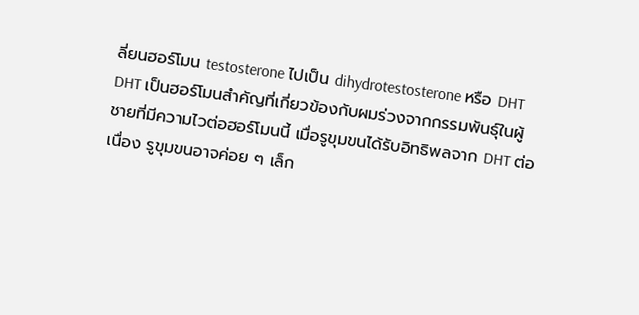ลี่ยนฮอร์โมน testosterone ไปเป็น dihydrotestosterone หรือ DHT
DHT เป็นฮอร์โมนสำคัญที่เกี่ยวข้องกับผมร่วงจากกรรมพันธุ์ในผู้ชายที่มีความไวต่อฮอร์โมนนี้ เมื่อรูขุมขนได้รับอิทธิพลจาก DHT ต่อเนื่อง รูขุมขนอาจค่อย ๆ เล็ก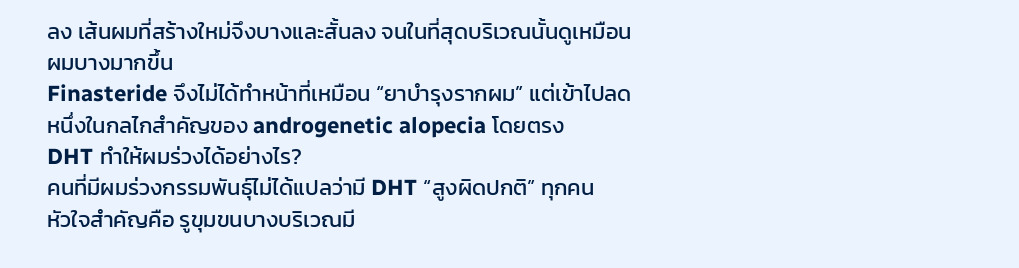ลง เส้นผมที่สร้างใหม่จึงบางและสั้นลง จนในที่สุดบริเวณนั้นดูเหมือนผมบางมากขึ้น
Finasteride จึงไม่ได้ทำหน้าที่เหมือน “ยาบำรุงรากผม” แต่เข้าไปลดหนึ่งในกลไกสำคัญของ androgenetic alopecia โดยตรง
DHT ทำให้ผมร่วงได้อย่างไร?
คนที่มีผมร่วงกรรมพันธุ์ไม่ได้แปลว่ามี DHT “สูงผิดปกติ” ทุกคน
หัวใจสำคัญคือ รูขุมขนบางบริเวณมี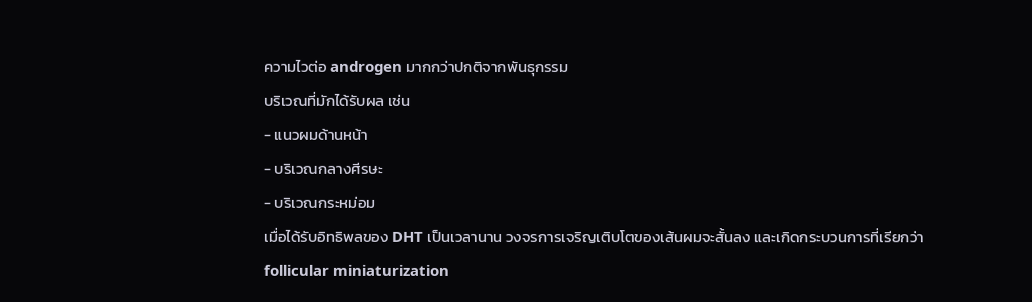ความไวต่อ androgen มากกว่าปกติจากพันธุกรรม
บริเวณที่มักได้รับผล เช่น
- แนวผมด้านหน้า
- บริเวณกลางศีรษะ
- บริเวณกระหม่อม
เมื่อได้รับอิทธิพลของ DHT เป็นเวลานาน วงจรการเจริญเติบโตของเส้นผมจะสั้นลง และเกิดกระบวนการที่เรียกว่า follicular miniaturization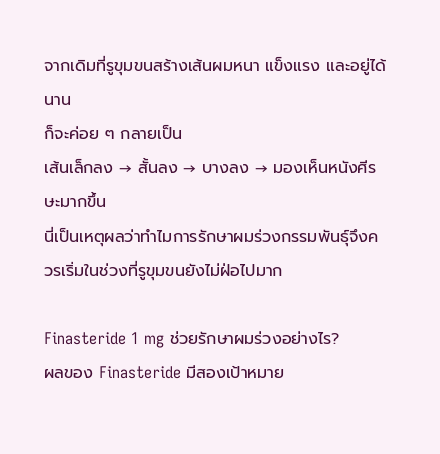จากเดิมที่รูขุมขนสร้างเส้นผมหนา แข็งแรง และอยู่ได้นาน
ก็จะค่อย ๆ กลายเป็น
เส้นเล็กลง → สั้นลง → บางลง → มองเห็นหนังศีรษะมากขึ้น
นี่เป็นเหตุผลว่าทำไมการรักษาผมร่วงกรรมพันธุ์จึงควรเริ่มในช่วงที่รูขุมขนยังไม่ฝ่อไปมาก

Finasteride 1 mg ช่วยรักษาผมร่วงอย่างไร?
ผลของ Finasteride มีสองเป้าหมาย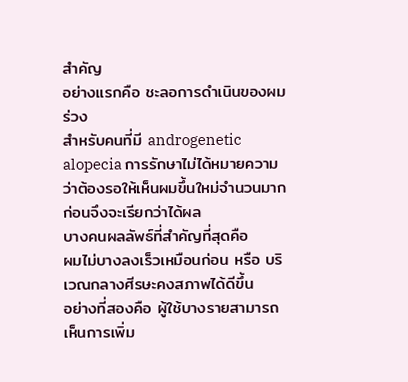สำคัญ
อย่างแรกคือ ชะลอการดำเนินของผมร่วง
สำหรับคนที่มี androgenetic alopecia การรักษาไม่ได้หมายความว่าต้องรอให้เห็นผมขึ้นใหม่จำนวนมากก่อนจึงจะเรียกว่าได้ผล
บางคนผลลัพธ์ที่สำคัญที่สุดคือ
ผมไม่บางลงเร็วเหมือนก่อน หรือ บริเวณกลางศีรษะคงสภาพได้ดีขึ้น
อย่างที่สองคือ ผู้ใช้บางรายสามารถเห็นการเพิ่ม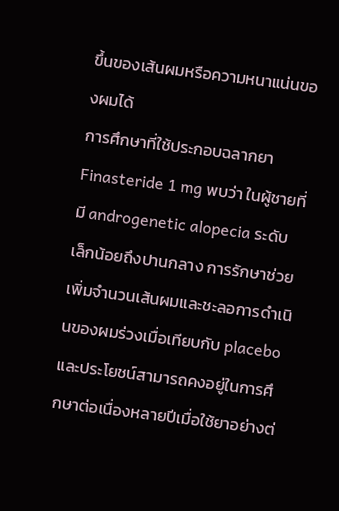ขึ้นของเส้นผมหรือความหนาแน่นของผมได้
การศึกษาที่ใช้ประกอบฉลากยา Finasteride 1 mg พบว่า ในผู้ชายที่มี androgenetic alopecia ระดับเล็กน้อยถึงปานกลาง การรักษาช่วยเพิ่มจำนวนเส้นผมและชะลอการดำเนินของผมร่วงเมื่อเทียบกับ placebo และประโยชน์สามารถคงอยู่ในการศึกษาต่อเนื่องหลายปีเมื่อใช้ยาอย่างต่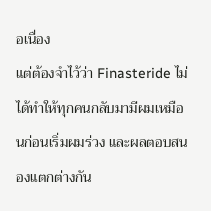อเนื่อง
แต่ต้องจำไว้ว่า Finasteride ไม่ได้ทำให้ทุกคนกลับมามีผมเหมือนก่อนเริ่มผมร่วง และผลตอบสนองแตกต่างกัน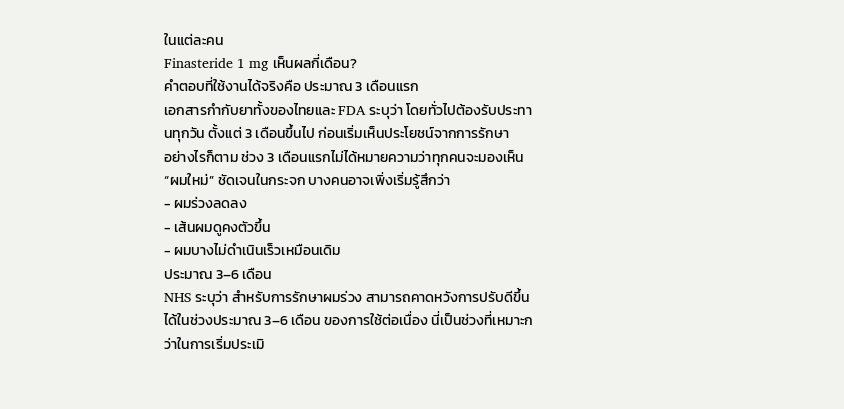ในแต่ละคน
Finasteride 1 mg เห็นผลกี่เดือน?
คำตอบที่ใช้งานได้จริงคือ ประมาณ 3 เดือนแรก
เอกสารกำกับยาทั้งของไทยและ FDA ระบุว่า โดยทั่วไปต้องรับประทานทุกวัน ตั้งแต่ 3 เดือนขึ้นไป ก่อนเริ่มเห็นประโยชน์จากการรักษา
อย่างไรก็ตาม ช่วง 3 เดือนแรกไม่ได้หมายความว่าทุกคนจะมองเห็น “ผมใหม่” ชัดเจนในกระจก บางคนอาจเพิ่งเริ่มรู้สึกว่า
- ผมร่วงลดลง
- เส้นผมดูคงตัวขึ้น
- ผมบางไม่ดำเนินเร็วเหมือนเดิม
ประมาณ 3–6 เดือน
NHS ระบุว่า สำหรับการรักษาผมร่วง สามารถคาดหวังการปรับดีขึ้นได้ในช่วงประมาณ 3–6 เดือน ของการใช้ต่อเนื่อง นี่เป็นช่วงที่เหมาะกว่าในการเริ่มประเมิ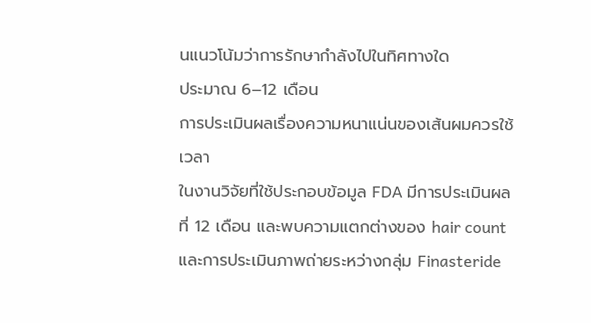นแนวโน้มว่าการรักษากำลังไปในทิศทางใด
ประมาณ 6–12 เดือน
การประเมินผลเรื่องความหนาแน่นของเส้นผมควรใช้เวลา
ในงานวิจัยที่ใช้ประกอบข้อมูล FDA มีการประเมินผลที่ 12 เดือน และพบความแตกต่างของ hair count และการประเมินภาพถ่ายระหว่างกลุ่ม Finasteride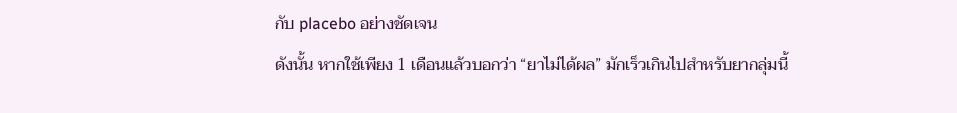กับ placebo อย่างชัดเจน
ดังนั้น หากใช้เพียง 1 เดือนแล้วบอกว่า “ยาไม่ได้ผล” มักเร็วเกินไปสำหรับยากลุ่มนี้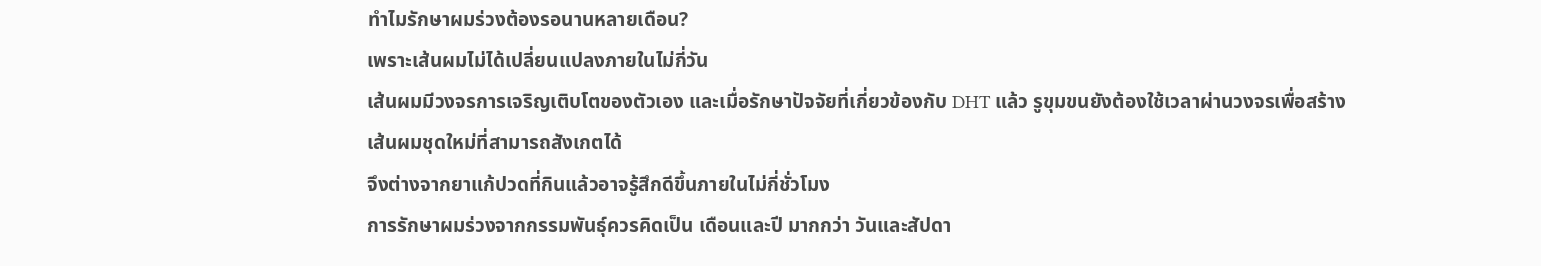ทำไมรักษาผมร่วงต้องรอนานหลายเดือน?
เพราะเส้นผมไม่ได้เปลี่ยนแปลงภายในไม่กี่วัน
เส้นผมมีวงจรการเจริญเติบโตของตัวเอง และเมื่อรักษาปัจจัยที่เกี่ยวข้องกับ DHT แล้ว รูขุมขนยังต้องใช้เวลาผ่านวงจรเพื่อสร้างเส้นผมชุดใหม่ที่สามารถสังเกตได้
จึงต่างจากยาแก้ปวดที่กินแล้วอาจรู้สึกดีขึ้นภายในไม่กี่ชั่วโมง
การรักษาผมร่วงจากกรรมพันธุ์ควรคิดเป็น เดือนและปี มากกว่า วันและสัปดา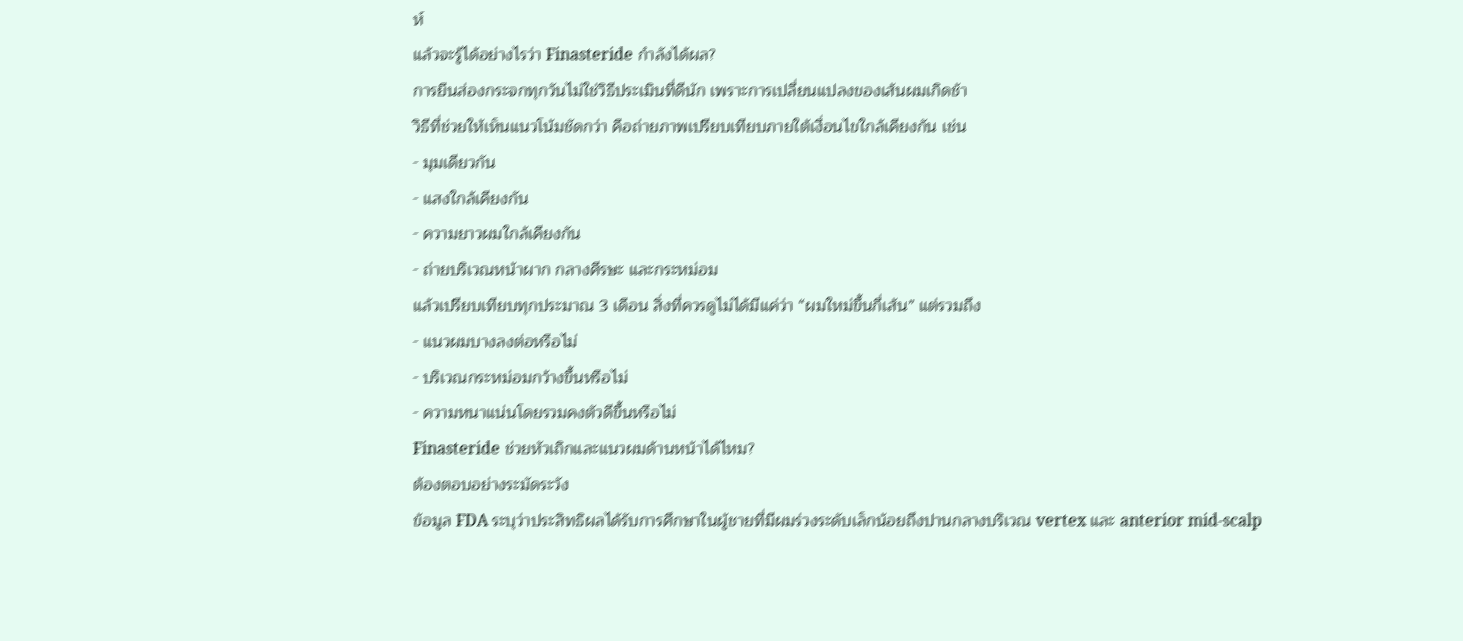ห์
แล้วจะรู้ได้อย่างไรว่า Finasteride กำลังได้ผล?
การยืนส่องกระจกทุกวันไม่ใช่วิธีประเมินที่ดีนัก เพราะการเปลี่ยนแปลงของเส้นผมเกิดช้า
วิธีที่ช่วยให้เห็นแนวโน้มชัดกว่า คือถ่ายภาพเปรียบเทียบภายใต้เงื่อนไขใกล้เคียงกัน เช่น
- มุมเดียวกัน
- แสงใกล้เคียงกัน
- ความยาวผมใกล้เคียงกัน
- ถ่ายบริเวณหน้าผาก กลางศีรษะ และกระหม่อม
แล้วเปรียบเทียบทุกประมาณ 3 เดือน สิ่งที่ควรดูไม่ได้มีแค่ว่า “ผมใหม่ขึ้นกี่เส้น” แต่รวมถึง
- แนวผมบางลงต่อหรือไม่
- บริเวณกระหม่อมกว้างขึ้นหรือไม่
- ความหนาแน่นโดยรวมคงตัวดีขึ้นหรือไม่
Finasteride ช่วยหัวเถิกและแนวผมด้านหน้าได้ไหม?
ต้องตอบอย่างระมัดระวัง
ข้อมูล FDA ระบุว่าประสิทธิผลได้รับการศึกษาในผู้ชายที่มีผมร่วงระดับเล็กน้อยถึงปานกลางบริเวณ vertex และ anterior mid-scalp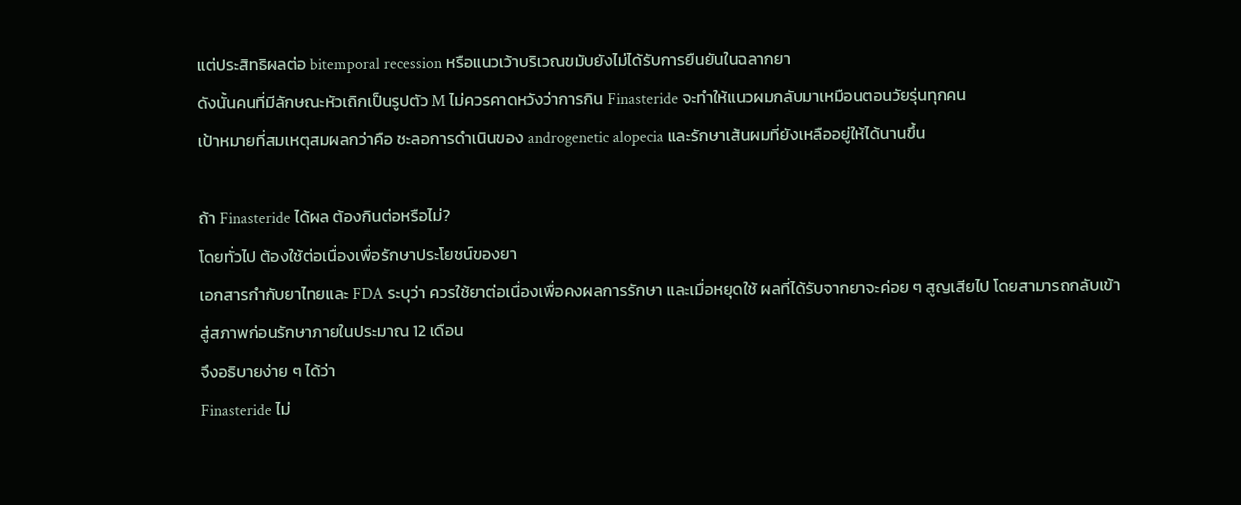แต่ประสิทธิผลต่อ bitemporal recession หรือแนวเว้าบริเวณขมับยังไม่ได้รับการยืนยันในฉลากยา
ดังนั้นคนที่มีลักษณะหัวเถิกเป็นรูปตัว M ไม่ควรคาดหวังว่าการกิน Finasteride จะทำให้แนวผมกลับมาเหมือนตอนวัยรุ่นทุกคน
เป้าหมายที่สมเหตุสมผลกว่าคือ ชะลอการดำเนินของ androgenetic alopecia และรักษาเส้นผมที่ยังเหลืออยู่ให้ได้นานขึ้น

ถ้า Finasteride ได้ผล ต้องกินต่อหรือไม่?
โดยทั่วไป ต้องใช้ต่อเนื่องเพื่อรักษาประโยชน์ของยา
เอกสารกำกับยาไทยและ FDA ระบุว่า ควรใช้ยาต่อเนื่องเพื่อคงผลการรักษา และเมื่อหยุดใช้ ผลที่ได้รับจากยาจะค่อย ๆ สูญเสียไป โดยสามารถกลับเข้าสู่สภาพก่อนรักษาภายในประมาณ 12 เดือน
จึงอธิบายง่าย ๆ ได้ว่า
Finasteride ไม่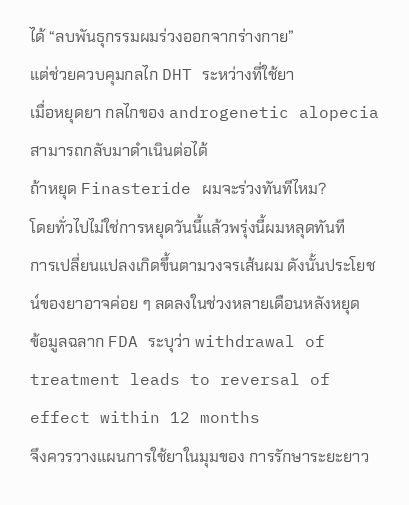ได้ “ลบพันธุกรรมผมร่วงออกจากร่างกาย”
แต่ช่วยควบคุมกลไก DHT ระหว่างที่ใช้ยา
เมื่อหยุดยา กลไกของ androgenetic alopecia สามารถกลับมาดำเนินต่อได้
ถ้าหยุด Finasteride ผมจะร่วงทันทีไหม?
โดยทั่วไปไม่ใช่การหยุดวันนี้แล้วพรุ่งนี้ผมหลุดทันที
การเปลี่ยนแปลงเกิดขึ้นตามวงจรเส้นผม ดังนั้นประโยชน์ของยาอาจค่อย ๆ ลดลงในช่วงหลายเดือนหลังหยุด
ข้อมูลฉลาก FDA ระบุว่า withdrawal of treatment leads to reversal of effect within 12 months
จึงควรวางแผนการใช้ยาในมุมของ การรักษาระยะยาว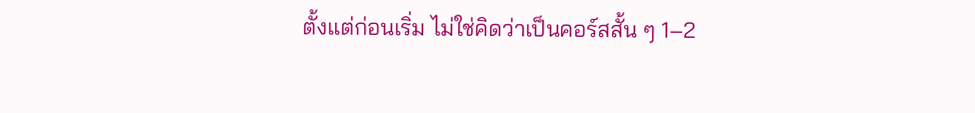ตั้งแต่ก่อนเริ่ม ไม่ใช่คิดว่าเป็นคอร์สสั้น ๆ 1–2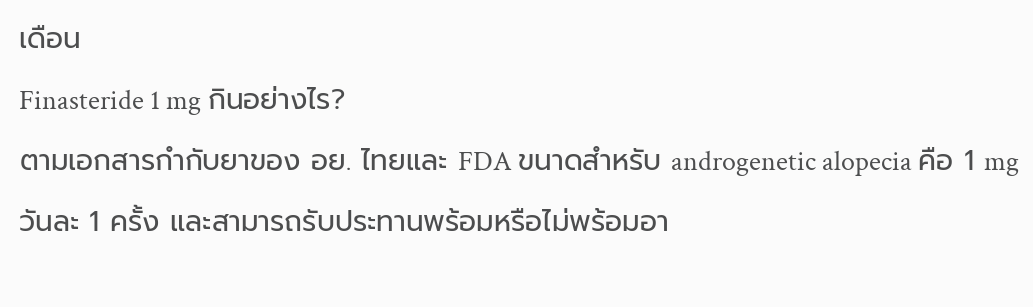เดือน
Finasteride 1 mg กินอย่างไร?
ตามเอกสารกำกับยาของ อย. ไทยและ FDA ขนาดสำหรับ androgenetic alopecia คือ 1 mg วันละ 1 ครั้ง และสามารถรับประทานพร้อมหรือไม่พร้อมอา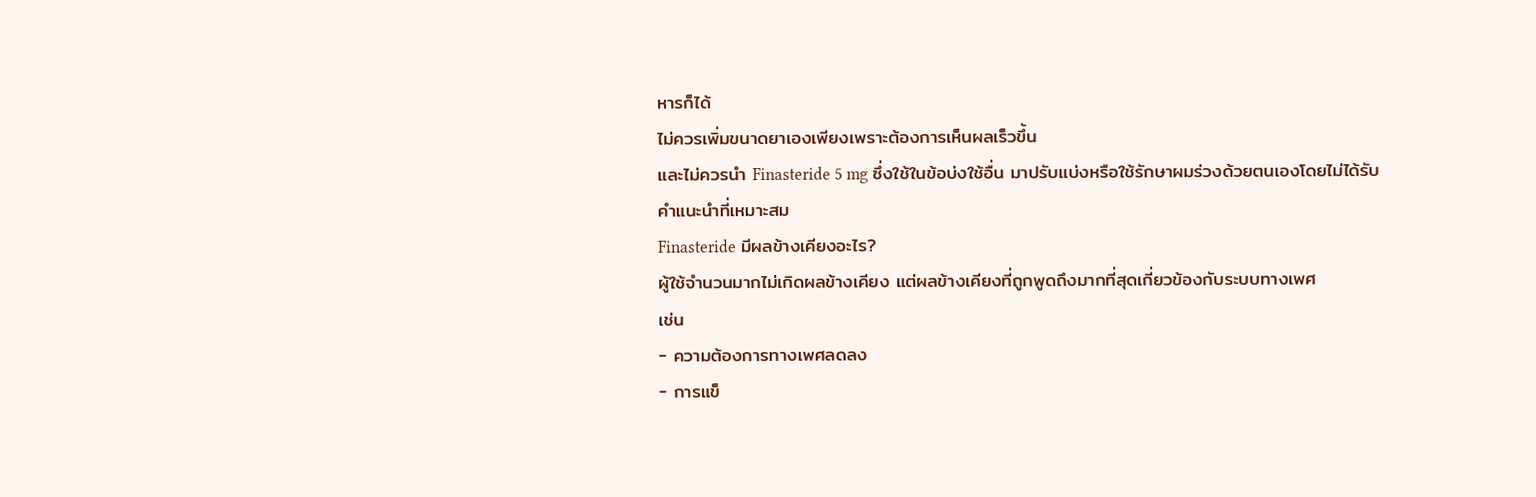หารก็ได้
ไม่ควรเพิ่มขนาดยาเองเพียงเพราะต้องการเห็นผลเร็วขึ้น
และไม่ควรนำ Finasteride 5 mg ซึ่งใช้ในข้อบ่งใช้อื่น มาปรับแบ่งหรือใช้รักษาผมร่วงด้วยตนเองโดยไม่ได้รับคำแนะนำที่เหมาะสม
Finasteride มีผลข้างเคียงอะไร?
ผู้ใช้จำนวนมากไม่เกิดผลข้างเคียง แต่ผลข้างเคียงที่ถูกพูดถึงมากที่สุดเกี่ยวข้องกับระบบทางเพศ
เช่น
- ความต้องการทางเพศลดลง
- การแข็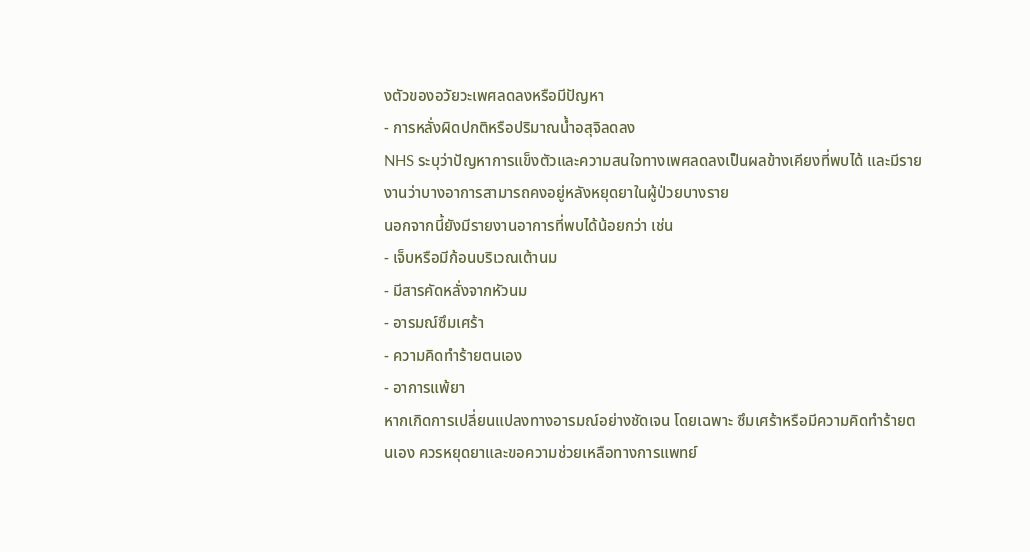งตัวของอวัยวะเพศลดลงหรือมีปัญหา
- การหลั่งผิดปกติหรือปริมาณน้ำอสุจิลดลง
NHS ระบุว่าปัญหาการแข็งตัวและความสนใจทางเพศลดลงเป็นผลข้างเคียงที่พบได้ และมีรายงานว่าบางอาการสามารถคงอยู่หลังหยุดยาในผู้ป่วยบางราย
นอกจากนี้ยังมีรายงานอาการที่พบได้น้อยกว่า เช่น
- เจ็บหรือมีก้อนบริเวณเต้านม
- มีสารคัดหลั่งจากหัวนม
- อารมณ์ซึมเศร้า
- ความคิดทำร้ายตนเอง
- อาการแพ้ยา
หากเกิดการเปลี่ยนแปลงทางอารมณ์อย่างชัดเจน โดยเฉพาะ ซึมเศร้าหรือมีความคิดทำร้ายตนเอง ควรหยุดยาและขอความช่วยเหลือทางการแพทย์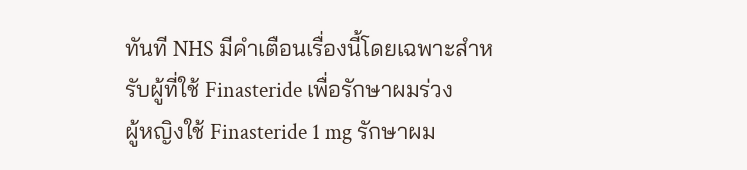ทันที NHS มีคำเตือนเรื่องนี้โดยเฉพาะสำหรับผู้ที่ใช้ Finasteride เพื่อรักษาผมร่วง
ผู้หญิงใช้ Finasteride 1 mg รักษาผม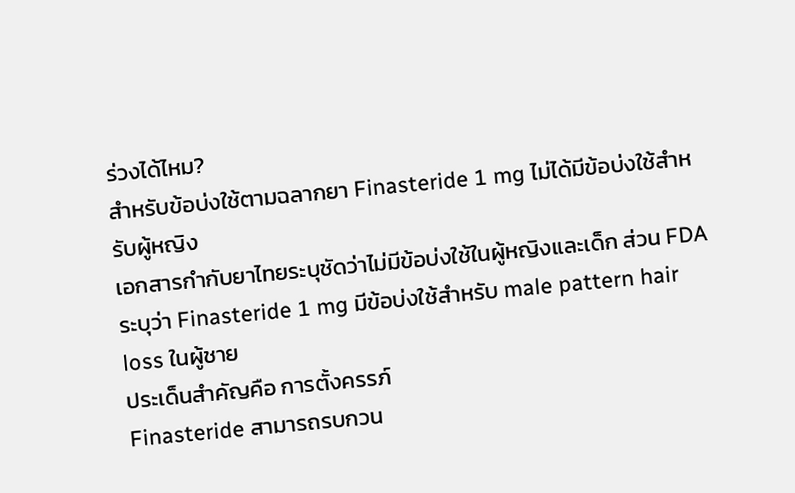ร่วงได้ไหม?
สำหรับข้อบ่งใช้ตามฉลากยา Finasteride 1 mg ไม่ได้มีข้อบ่งใช้สำหรับผู้หญิง
เอกสารกำกับยาไทยระบุชัดว่าไม่มีข้อบ่งใช้ในผู้หญิงและเด็ก ส่วน FDA ระบุว่า Finasteride 1 mg มีข้อบ่งใช้สำหรับ male pattern hair loss ในผู้ชาย
ประเด็นสำคัญคือ การตั้งครรภ์
Finasteride สามารถรบกวน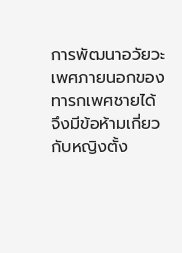การพัฒนาอวัยวะเพศภายนอกของทารกเพศชายได้ จึงมีข้อห้ามเกี่ยวกับหญิงตั้ง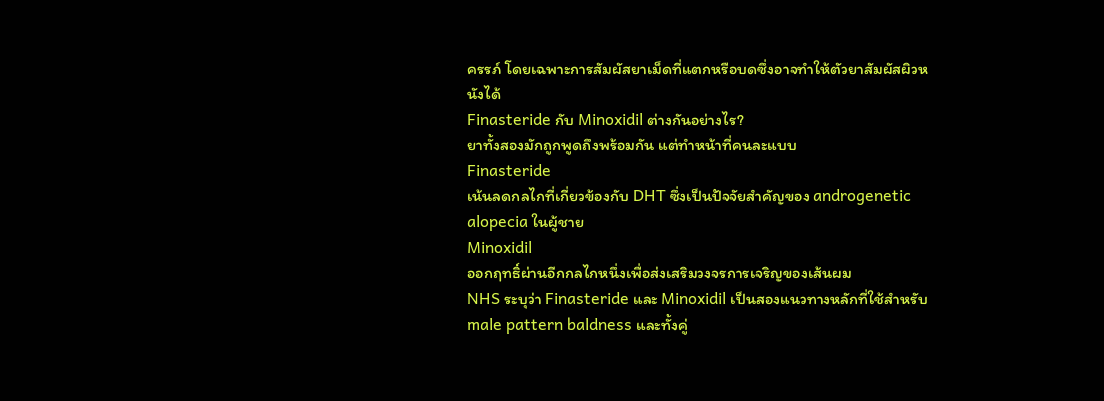ครรภ์ โดยเฉพาะการสัมผัสยาเม็ดที่แตกหรือบดซึ่งอาจทำให้ตัวยาสัมผัสผิวหนังได้
Finasteride กับ Minoxidil ต่างกันอย่างไร?
ยาทั้งสองมักถูกพูดถึงพร้อมกัน แต่ทำหน้าที่คนละแบบ
Finasteride
เน้นลดกลไกที่เกี่ยวข้องกับ DHT ซึ่งเป็นปัจจัยสำคัญของ androgenetic alopecia ในผู้ชาย
Minoxidil
ออกฤทธิ์ผ่านอีกกลไกหนึ่งเพื่อส่งเสริมวงจรการเจริญของเส้นผม
NHS ระบุว่า Finasteride และ Minoxidil เป็นสองแนวทางหลักที่ใช้สำหรับ male pattern baldness และทั้งคู่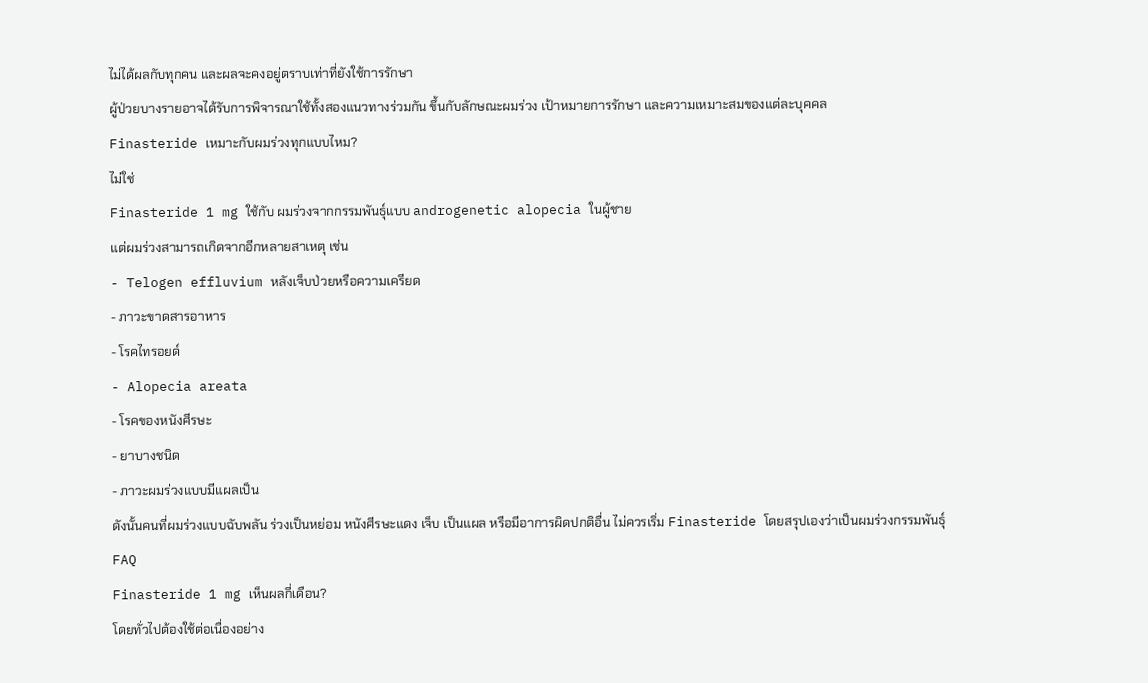ไม่ได้ผลกับทุกคน และผลจะคงอยู่ตราบเท่าที่ยังใช้การรักษา
ผู้ป่วยบางรายอาจได้รับการพิจารณาใช้ทั้งสองแนวทางร่วมกัน ขึ้นกับลักษณะผมร่วง เป้าหมายการรักษา และความเหมาะสมของแต่ละบุคคล
Finasteride เหมาะกับผมร่วงทุกแบบไหม?
ไม่ใช่
Finasteride 1 mg ใช้กับ ผมร่วงจากกรรมพันธุ์แบบ androgenetic alopecia ในผู้ชาย
แต่ผมร่วงสามารถเกิดจากอีกหลายสาเหตุ เช่น
- Telogen effluvium หลังเจ็บป่วยหรือความเครียด
- ภาวะขาดสารอาหาร
- โรคไทรอยด์
- Alopecia areata
- โรคของหนังศีรษะ
- ยาบางชนิด
- ภาวะผมร่วงแบบมีแผลเป็น
ดังนั้นคนที่ผมร่วงแบบฉับพลัน ร่วงเป็นหย่อม หนังศีรษะแดง เจ็บ เป็นแผล หรือมีอาการผิดปกติอื่น ไม่ควรเริ่ม Finasteride โดยสรุปเองว่าเป็นผมร่วงกรรมพันธุ์
FAQ
Finasteride 1 mg เห็นผลกี่เดือน?
โดยทั่วไปต้องใช้ต่อเนื่องอย่าง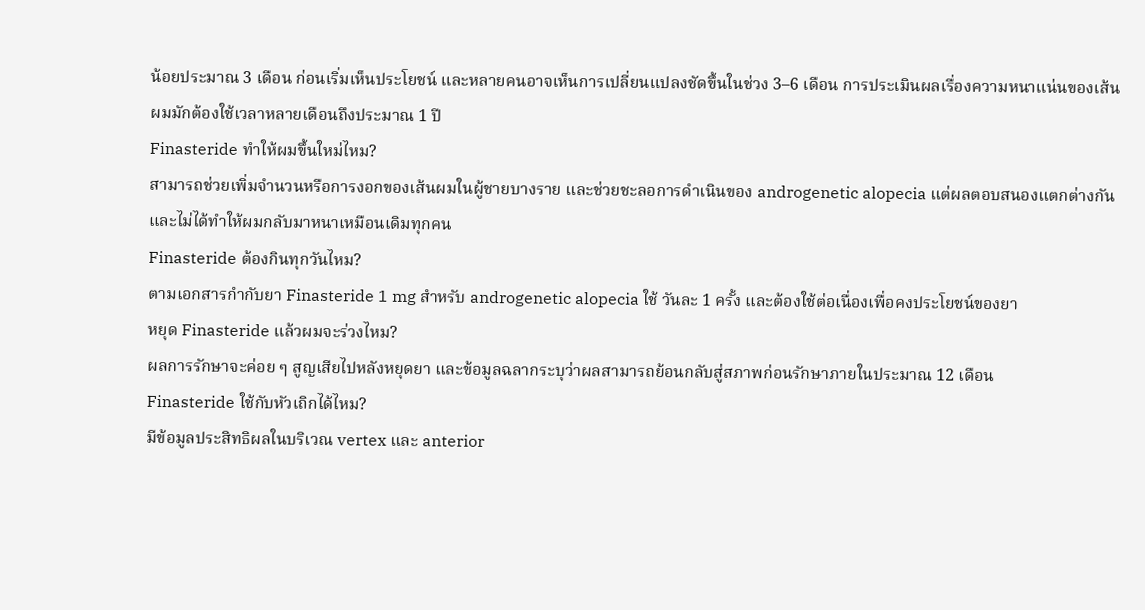น้อยประมาณ 3 เดือน ก่อนเริ่มเห็นประโยชน์ และหลายคนอาจเห็นการเปลี่ยนแปลงชัดขึ้นในช่วง 3–6 เดือน การประเมินผลเรื่องความหนาแน่นของเส้นผมมักต้องใช้เวลาหลายเดือนถึงประมาณ 1 ปี
Finasteride ทำให้ผมขึ้นใหม่ไหม?
สามารถช่วยเพิ่มจำนวนหรือการงอกของเส้นผมในผู้ชายบางราย และช่วยชะลอการดำเนินของ androgenetic alopecia แต่ผลตอบสนองแตกต่างกันและไม่ได้ทำให้ผมกลับมาหนาเหมือนเดิมทุกคน
Finasteride ต้องกินทุกวันไหม?
ตามเอกสารกำกับยา Finasteride 1 mg สำหรับ androgenetic alopecia ใช้ วันละ 1 ครั้ง และต้องใช้ต่อเนื่องเพื่อคงประโยชน์ของยา
หยุด Finasteride แล้วผมจะร่วงไหม?
ผลการรักษาจะค่อย ๆ สูญเสียไปหลังหยุดยา และข้อมูลฉลากระบุว่าผลสามารถย้อนกลับสู่สภาพก่อนรักษาภายในประมาณ 12 เดือน
Finasteride ใช้กับหัวเถิกได้ไหม?
มีข้อมูลประสิทธิผลในบริเวณ vertex และ anterior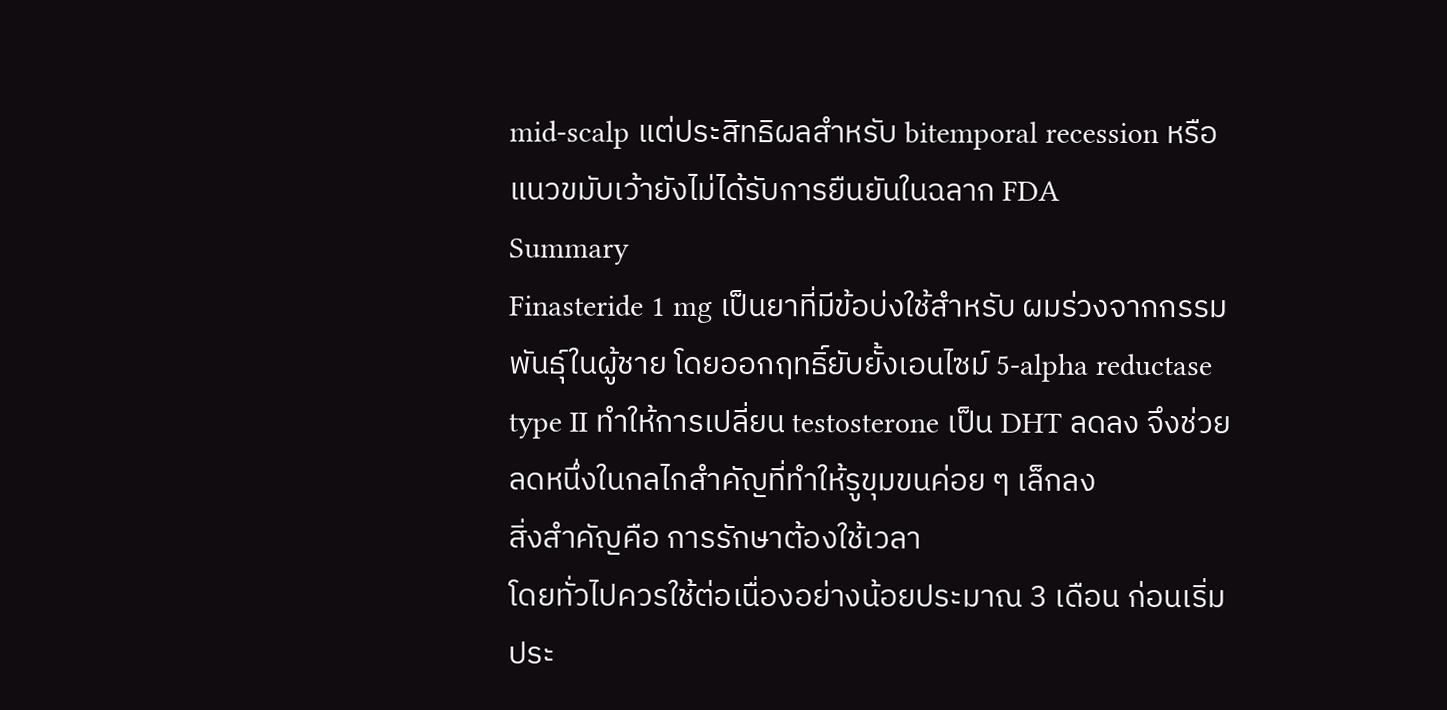mid-scalp แต่ประสิทธิผลสำหรับ bitemporal recession หรือแนวขมับเว้ายังไม่ได้รับการยืนยันในฉลาก FDA
Summary
Finasteride 1 mg เป็นยาที่มีข้อบ่งใช้สำหรับ ผมร่วงจากกรรมพันธุ์ในผู้ชาย โดยออกฤทธิ์ยับยั้งเอนไซม์ 5-alpha reductase type II ทำให้การเปลี่ยน testosterone เป็น DHT ลดลง จึงช่วยลดหนึ่งในกลไกสำคัญที่ทำให้รูขุมขนค่อย ๆ เล็กลง
สิ่งสำคัญคือ การรักษาต้องใช้เวลา
โดยทั่วไปควรใช้ต่อเนื่องอย่างน้อยประมาณ 3 เดือน ก่อนเริ่มประ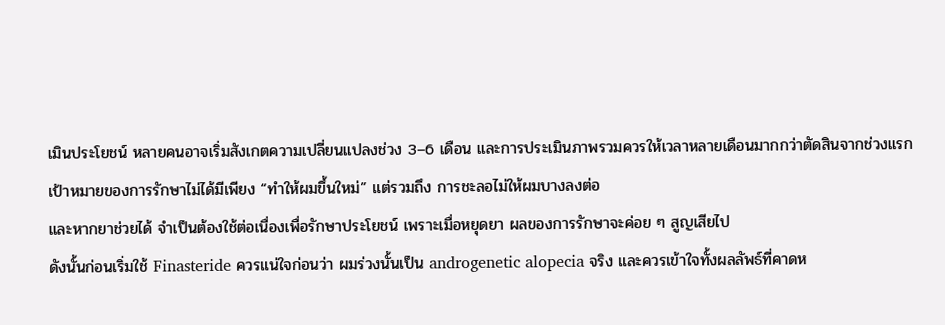เมินประโยชน์ หลายคนอาจเริ่มสังเกตความเปลี่ยนแปลงช่วง 3–6 เดือน และการประเมินภาพรวมควรให้เวลาหลายเดือนมากกว่าตัดสินจากช่วงแรก
เป้าหมายของการรักษาไม่ได้มีเพียง “ทำให้ผมขึ้นใหม่” แต่รวมถึง การชะลอไม่ให้ผมบางลงต่อ
และหากยาช่วยได้ จำเป็นต้องใช้ต่อเนื่องเพื่อรักษาประโยชน์ เพราะเมื่อหยุดยา ผลของการรักษาจะค่อย ๆ สูญเสียไป
ดังนั้นก่อนเริ่มใช้ Finasteride ควรแน่ใจก่อนว่า ผมร่วงนั้นเป็น androgenetic alopecia จริง และควรเข้าใจทั้งผลลัพธ์ที่คาดห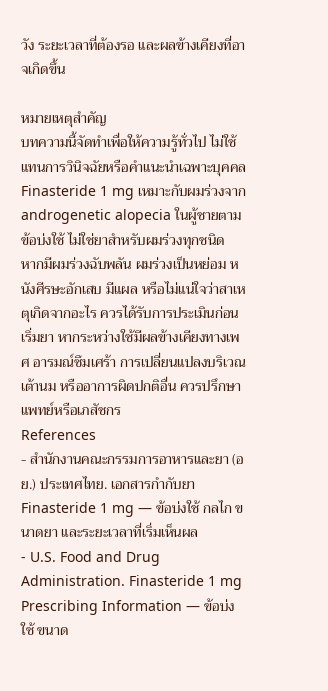วัง ระยะเวลาที่ต้องรอ และผลข้างเคียงที่อาจเกิดขึ้น

หมายเหตุสำคัญ
บทความนี้จัดทำเพื่อให้ความรู้ทั่วไป ไม่ใช้แทนการวินิจฉัยหรือคำแนะนำเฉพาะบุคคล Finasteride 1 mg เหมาะกับผมร่วงจาก androgenetic alopecia ในผู้ชายตามข้อบ่งใช้ ไม่ใช่ยาสำหรับผมร่วงทุกชนิด
หากมีผมร่วงฉับพลัน ผมร่วงเป็นหย่อม หนังศีรษะอักเสบ มีแผล หรือไม่แน่ใจว่าสาเหตุเกิดจากอะไร ควรได้รับการประเมินก่อนเริ่มยา หากระหว่างใช้มีผลข้างเคียงทางเพศ อารมณ์ซึมเศร้า การเปลี่ยนแปลงบริเวณเต้านม หรืออาการผิดปกติอื่น ควรปรึกษาแพทย์หรือเภสัชกร
References
- สำนักงานคณะกรรมการอาหารและยา (อย.) ประเทศไทย. เอกสารกำกับยา Finasteride 1 mg — ข้อบ่งใช้ กลไก ขนาดยา และระยะเวลาที่เริ่มเห็นผล
- U.S. Food and Drug Administration. Finasteride 1 mg Prescribing Information — ข้อบ่งใช้ ขนาด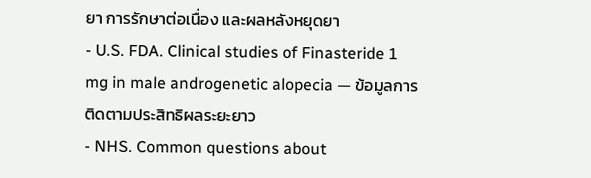ยา การรักษาต่อเนื่อง และผลหลังหยุดยา
- U.S. FDA. Clinical studies of Finasteride 1 mg in male androgenetic alopecia — ข้อมูลการติดตามประสิทธิผลระยะยาว
- NHS. Common questions about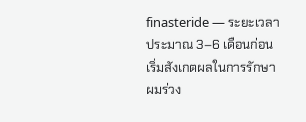finasteride — ระยะเวลาประมาณ 3–6 เดือนก่อนเริ่มสังเกตผลในการรักษาผมร่วง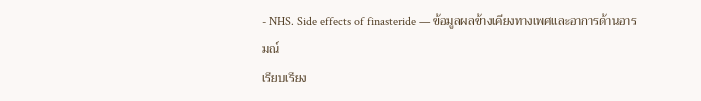- NHS. Side effects of finasteride — ข้อมูลผลข้างเคียงทางเพศและอาการด้านอารมณ์
เรียบเรียง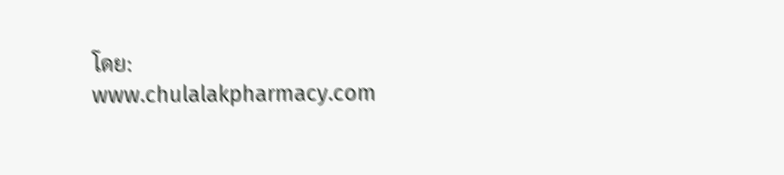โดย: www.chulalakpharmacy.com